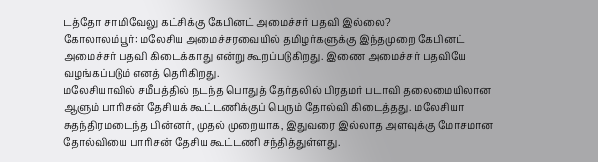டத்தோ சாமிவேலு கட்சிக்கு கேபினட் அமைச்சர் பதவி இல்லை?
கோலாலம்பூர்: மலேசிய அமைச்சரவையில் தமிழர்களுக்கு இந்தமுறை கேபினட் அமைச்சர் பதவி கிடைக்காது என்று கூறப்படுகிறது. இணை அமைச்சர் பதவியே வழங்கப்படும் எனத் தெரிகிறது.
மலேசியாவில் சமீபத்தில் நடந்த பொதுத் தேர்தலில் பிரதமர் படாவி தலைமையிலான ஆளும் பாரிசன் தேசியக் கூட்டணிக்குப் பெரும் தோல்வி கிடைத்தது. மலேசியா சுதந்திரமடைந்த பின்னர், முதல் முறையாக, இதுவரை இல்லாத அளவுக்கு மோசமான தோல்வியை பாரிசன் தேசிய கூட்டணி சந்தித்துள்ளது.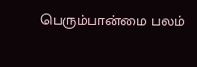பெரும்பான்மை பலம்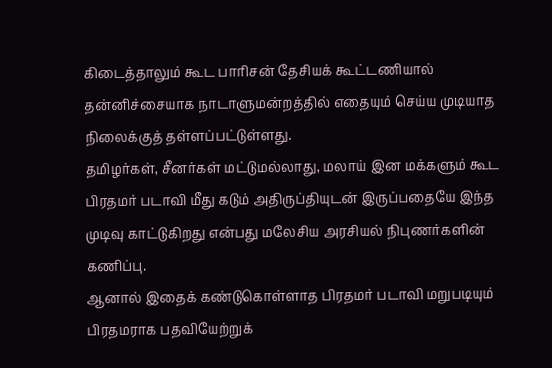கிடைத்தாலும் கூட பாரிசன் தேசியக் கூட்டணியால் தன்னிச்சையாக நாடாளுமன்றத்தில் எதையும் செய்ய முடியாத நிலைக்குத் தள்ளப்பட்டுள்ளது.
தமிழர்கள், சீனர்கள் மட்டுமல்லாது, மலாய் இன மக்களும் கூட பிரதமர் படாவி மீது கடும் அதிருப்தியுடன் இருப்பதையே இந்த முடிவு காட்டுகிறது என்பது மலேசிய அரசியல் நிபுணர்களின் கணிப்பு.
ஆனால் இதைக் கண்டுகொள்ளாத பிரதமர் படாவி மறுபடியும் பிரதமராக பதவியேற்றுக்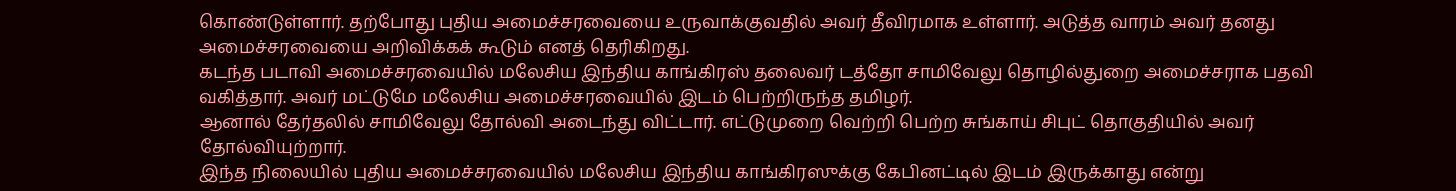கொண்டுள்ளார். தற்போது புதிய அமைச்சரவையை உருவாக்குவதில் அவர் தீவிரமாக உள்ளார். அடுத்த வாரம் அவர் தனது அமைச்சரவையை அறிவிக்கக் கூடும் எனத் தெரிகிறது.
கடந்த படாவி அமைச்சரவையில் மலேசிய இந்திய காங்கிரஸ் தலைவர் டத்தோ சாமிவேலு தொழில்துறை அமைச்சராக பதவி வகித்தார். அவர் மட்டுமே மலேசிய அமைச்சரவையில் இடம் பெற்றிருந்த தமிழர்.
ஆனால் தேர்தலில் சாமிவேலு தோல்வி அடைந்து விட்டார். எட்டுமுறை வெற்றி பெற்ற சுங்காய் சிபுட் தொகுதியில் அவர் தோல்வியுற்றார்.
இந்த நிலையில் புதிய அமைச்சரவையில் மலேசிய இந்திய காங்கிரஸுக்கு கேபினட்டில் இடம் இருக்காது என்று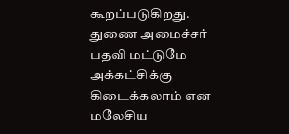கூறப்படுகிறது. துணை அமைச்சர் பதவி மட்டுமே அக்கட்சிக்கு கிடைக்கலாம் என மலேசிய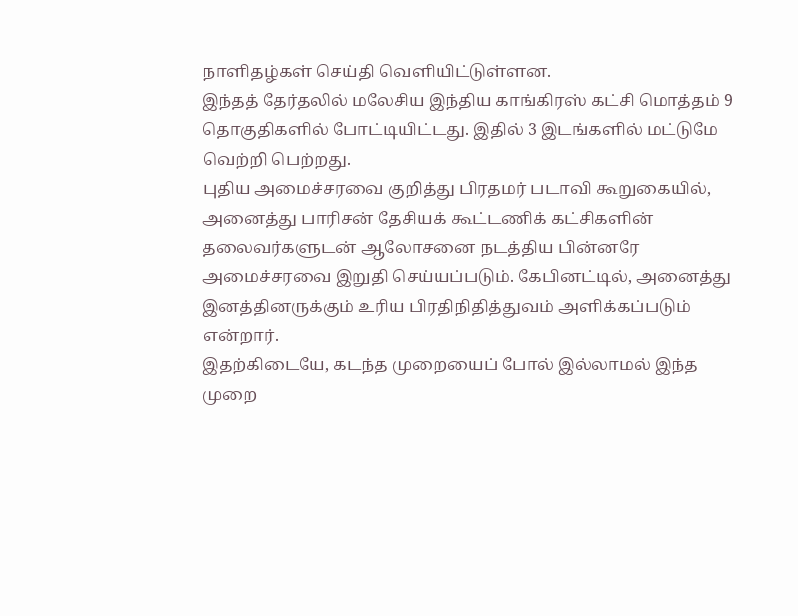நாளிதழ்கள் செய்தி வெளியிட்டுள்ளன.
இந்தத் தேர்தலில் மலேசிய இந்திய காங்கிரஸ் கட்சி மொத்தம் 9 தொகுதிகளில் போட்டியிட்டது. இதில் 3 இடங்களில் மட்டுமே வெற்றி பெற்றது.
புதிய அமைச்சரவை குறித்து பிரதமர் படாவி கூறுகையில், அனைத்து பாரிசன் தேசியக் கூட்டணிக் கட்சிகளின் தலைவர்களுடன் ஆலோசனை நடத்திய பின்னரே அமைச்சரவை இறுதி செய்யப்படும். கேபினட்டில், அனைத்து இனத்தினருக்கும் உரிய பிரதிநிதித்துவம் அளிக்கப்படும் என்றார்.
இதற்கிடையே, கடந்த முறையைப் போல் இல்லாமல் இந்த முறை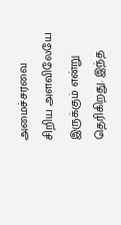அமைச்சரவை சிறிய அளவிலேயே இருக்கும் என்று தெரிகிறது. இந்த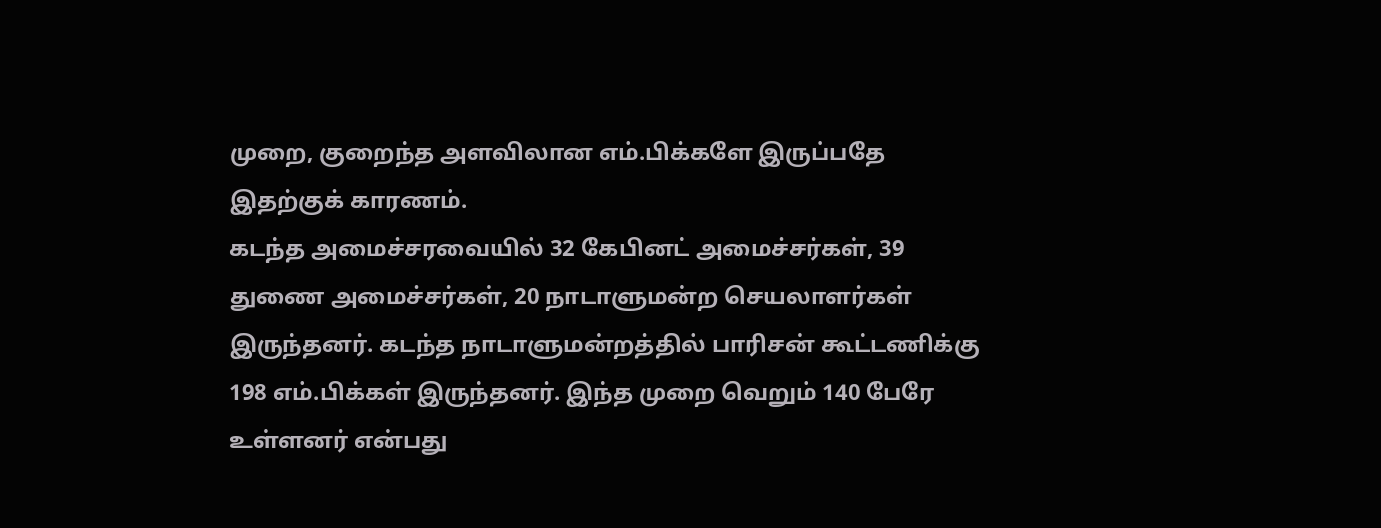முறை, குறைந்த அளவிலான எம்.பிக்களே இருப்பதே இதற்குக் காரணம்.
கடந்த அமைச்சரவையில் 32 கேபினட் அமைச்சர்கள், 39 துணை அமைச்சர்கள், 20 நாடாளுமன்ற செயலாளர்கள் இருந்தனர். கடந்த நாடாளுமன்றத்தில் பாரிசன் கூட்டணிக்கு 198 எம்.பிக்கள் இருந்தனர். இந்த முறை வெறும் 140 பேரே உள்ளனர் என்பது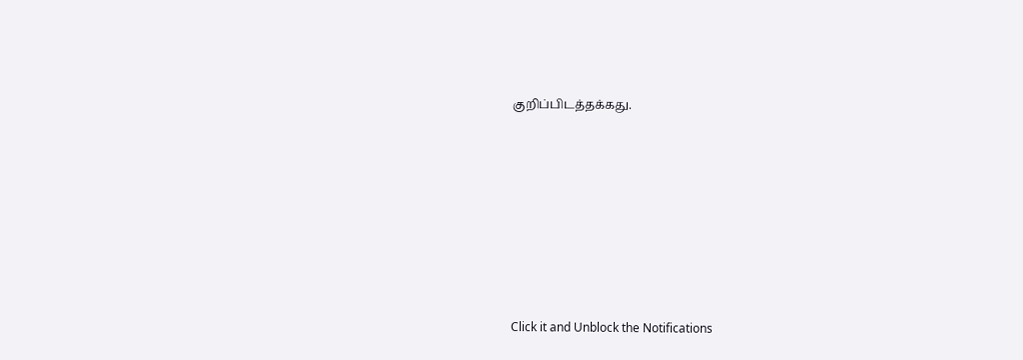குறிப்பிடத்தக்கது.












Click it and Unblock the Notifications